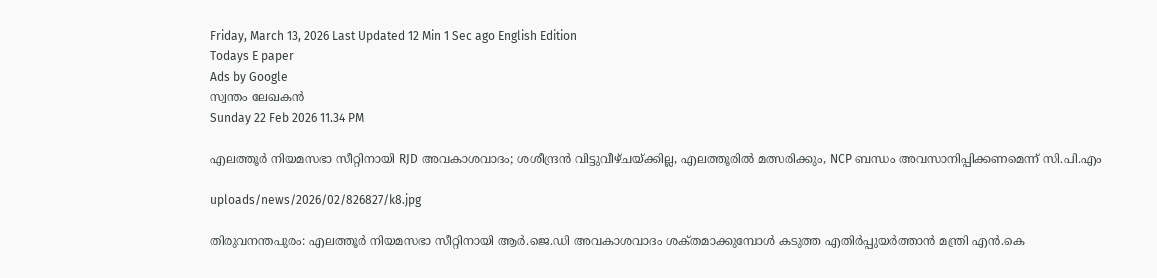Friday, March 13, 2026 Last Updated 12 Min 1 Sec ago English Edition
Todays E paper
Ads by Google
സ്വന്തം ലേഖകന്‍
Sunday 22 Feb 2026 11.34 PM

എലത്തൂര്‍ നിയമസഭാ സീറ്റിനായി RJD അവകാശവാദം; ശശീന്ദ്രന്‍ വിട്ടുവീഴ്‌ചയ്‌ക്കില്ല, എലത്തൂരില്‍ മത്സരിക്കും, NCP ബന്ധം അവസാനിപ്പിക്കണമെന്ന്‌ സി.പി.എം

uploads/news/2026/02/826827/k8.jpg

തിരുവനന്തപുരം: എലത്തൂര്‍ നിയമസഭാ സീറ്റിനായി ആര്‍.ജെ.ഡി അവകാശവാദം ശക്‌തമാക്കുമ്പോള്‍ കടുത്ത എതിര്‍പ്പുയര്‍ത്താന്‍ മന്ത്രി എന്‍.കെ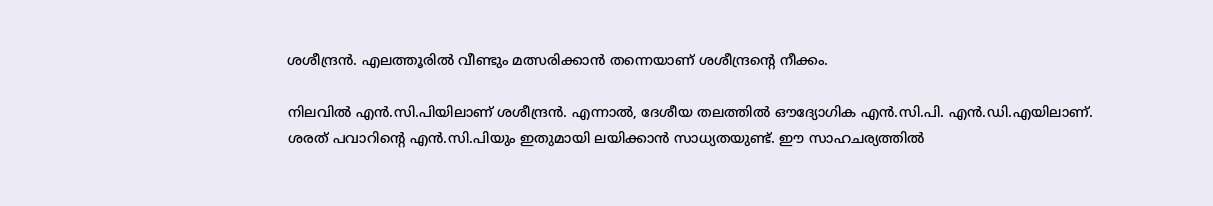ശശീന്ദ്രന്‍. എലത്തൂരില്‍ വീണ്ടും മത്സരിക്കാന്‍ തന്നെയാണ്‌ ശശീന്ദ്രന്റെ നീക്കം.

നിലവില്‍ എന്‍.സി.പിയിലാണ്‌ ശശീന്ദ്രന്‍. എന്നാല്‍, ദേശീയ തലത്തില്‍ ഔദ്യോഗിക എന്‍.സി.പി. എന്‍.ഡി.എയിലാണ്‌. ശരത്‌ പവാറിന്റെ എന്‍.സി.പിയും ഇതുമായി ലയിക്കാന്‍ സാധ്യതയുണ്ട്‌. ഈ സാഹചര്യത്തില്‍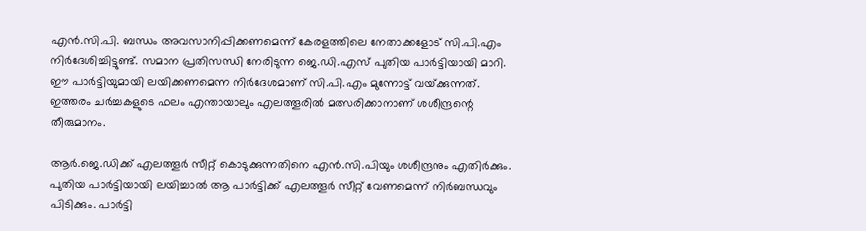എന്‍.സി.പി. ബന്ധം അവസാനിപ്പിക്കണമെന്ന്‌ കേരളത്തിലെ നേതാക്കളോട്‌ സി.പി.എം നിര്‍ദേശിച്ചിട്ടുണ്ട്‌. സമാന പ്രതിസന്ധി നേരിടുന്ന ജെ.ഡി.എസ്‌ പുതിയ പാര്‍ട്ടിയായി മാറി. ഈ പാര്‍ട്ടിയുമായി ലയിക്കണമെന്ന നിര്‍ദേശമാണ്‌ സി.പി.എം മുന്നോട്ട്‌ വയ്‌ക്കുന്നത്‌. ഇത്തരം ചര്‍ച്ചകളുടെ ഫലം എന്തായാലും എലത്തൂരില്‍ മത്സരിക്കാനാണ്‌ ശശീന്ദ്രന്റെ തീരുമാനം.

ആര്‍.ജെ.ഡിക്ക്‌ എലത്തൂര്‍ സീറ്റ്‌ കൊടുക്കുന്നതിനെ എന്‍.സി.പിയും ശശീന്ദ്രനും എതിര്‍ക്കും. പുതിയ പാര്‍ട്ടിയായി ലയിച്ചാല്‍ ആ പാര്‍ട്ടിക്ക്‌ എലത്തൂര്‍ സീറ്റ്‌ വേണമെന്ന്‌ നിര്‍ബന്ധവും പിടിക്കും. പാര്‍ട്ടി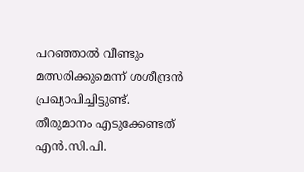പറഞ്ഞാല്‍ വീണ്ടും മത്സരിക്കുമെന്ന്‌ ശശീന്ദ്രന്‍ പ്രഖ്യാപിച്ചിട്ടുണ്ട്‌. തീരുമാനം എടുക്കേണ്ടത്‌ എന്‍.സി.പി.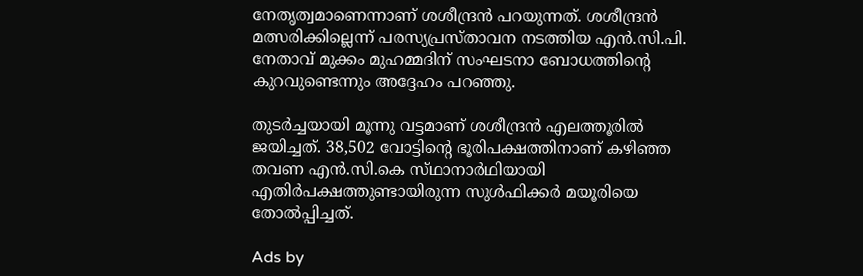നേതൃത്വമാണെന്നാണ്‌ ശശീന്ദ്രന്‍ പറയുന്നത്‌. ശശീന്ദ്രന്‍ മത്സരിക്കില്ലെന്ന്‌ പരസ്യപ്രസ്‌താവന നടത്തിയ എന്‍.സി.പി. നേതാവ്‌ മുക്കം മുഹമ്മദിന്‌ സംഘടനാ ബോധത്തിന്റെ കുറവുണ്ടെന്നും അദ്ദേഹം പറഞ്ഞു.

തുടര്‍ച്ചയായി മൂന്നു വട്ടമാണ്‌ ശശീന്ദ്രന്‍ എലത്തൂരില്‍ ജയിച്ചത്‌. 38,502 വോട്ടിന്റെ ഭൂരിപക്ഷത്തിനാണ്‌ കഴിഞ്ഞ തവണ എന്‍.സി.കെ സ്‌ഥാനാര്‍ഥിയായി എതിര്‍പക്ഷത്തുണ്ടായിരുന്ന സുള്‍ഫിക്കര്‍ മയൂരിയെ തോല്‍പ്പിച്ചത്‌.

Ads by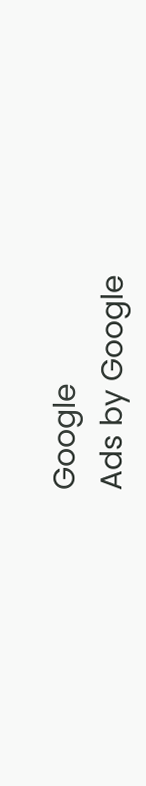Google
Ads by Google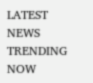LATEST NEWS
TRENDING NOW